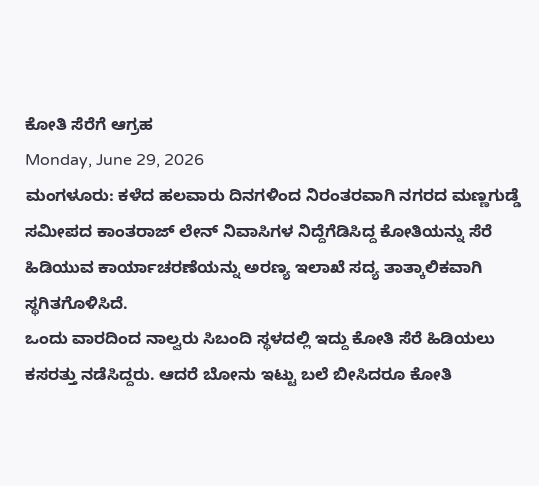ಕೋತಿ ಸೆರೆಗೆ ಆಗ್ರಹ
Monday, June 29, 2026
ಮಂಗಳೂರು: ಕಳೆದ ಹಲವಾರು ದಿನಗಳಿಂದ ನಿರಂತರವಾಗಿ ನಗರದ ಮಣ್ಣಗುಡ್ಡೆ ಸಮೀಪದ ಕಾಂತರಾಜ್ ಲೇನ್ ನಿವಾಸಿಗಳ ನಿದ್ದೆಗೆಡಿಸಿದ್ದ ಕೋತಿಯನ್ನು ಸೆರೆ ಹಿಡಿಯುವ ಕಾರ್ಯಾಚರಣೆಯನ್ನು ಅರಣ್ಯ ಇಲಾಖೆ ಸದ್ಯ ತಾತ್ಕಾಲಿಕವಾಗಿ ಸ್ಥಗಿತಗೊಳಿಸಿದೆ.
ಒಂದು ವಾರದಿಂದ ನಾಲ್ವರು ಸಿಬಂದಿ ಸ್ಥಳದಲ್ಲಿ ಇದ್ದು ಕೋತಿ ಸೆರೆ ಹಿಡಿಯಲು ಕಸರತ್ತು ನಡೆಸಿದ್ದರು. ಆದರೆ ಬೋನು ಇಟ್ಟು ಬಲೆ ಬೀಸಿದರೂ ಕೋತಿ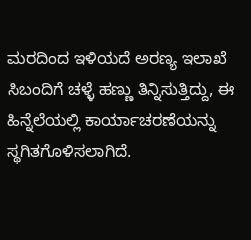ಮರದಿಂದ ಇಳಿಯದೆ ಅರಣ್ಯ ಇಲಾಖೆ ಸಿಬಂದಿಗೆ ಚಳ್ಳೆ ಹಣ್ಣು ತಿನ್ನಿಸುತ್ತಿದ್ದು, ಈ ಹಿನ್ನೆಲೆಯಲ್ಲಿ ಕಾರ್ಯಾಚರಣೆಯನ್ನು ಸ್ಥಗಿತಗೊಳಿಸಲಾಗಿದೆ.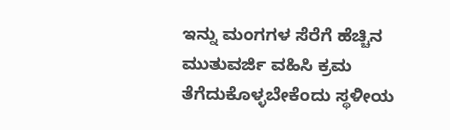ಇನ್ನು ಮಂಗಗಳ ಸೆರೆಗೆ ಹೆಚ್ಚಿನ ಮುತುವರ್ಜಿ ವಹಿಸಿ ಕ್ರಮ ತೆಗೆದುಕೊಳ್ಳಬೇಕೆಂದು ಸ್ಥಳೀಯ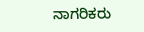ನಾಗರಿಕರು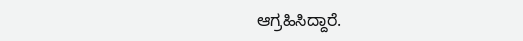ಆಗ್ರಹಿಸಿದ್ದಾರೆ.